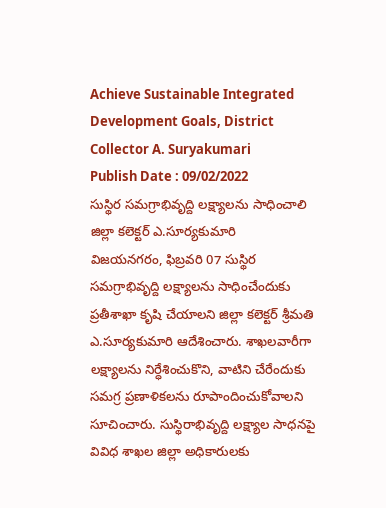Achieve Sustainable Integrated Development Goals, District Collector A. Suryakumari
Publish Date : 09/02/2022
సుస్థిర సమగ్రాభివృద్ది లక్ష్యాలను సాధించాలి
జిల్లా కలెక్టర్ ఎ.సూర్యకుమారి
విజయనగరం, ఫిబ్రవరి 07 సుస్థిర సమగ్రాభివృద్ది లక్ష్యాలను సాధించేందుకు ప్రతీశాఖా కృషి చేయాలని జిల్లా కలెక్టర్ శ్రీమతి ఎ.సూర్యకుమారి ఆదేశించారు. శాఖలవారీగా లక్ష్యాలను నిర్ధేశించుకొని, వాటిని చేరేందుకు సమగ్ర ప్రణాళికలను రూపాందించుకోవాలని సూచించారు. సుస్థిరాభివృద్ది లక్ష్యాల సాధనపై వివిధ శాఖల జిల్లా అధికారులకు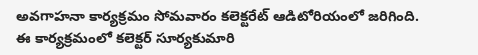అవగాహనా కార్యక్రమం సోమవారం కలెక్టరేట్ ఆడిటోరియంలో జరిగింది.
ఈ కార్యక్రమంలో కలెక్టర్ సూర్యకుమారి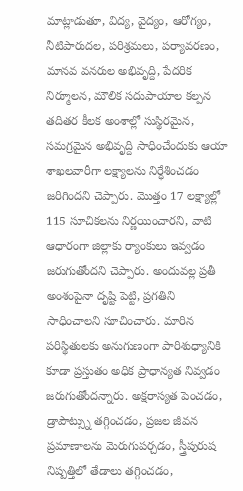మాట్లాడుతూ, విద్య, వైద్యం, ఆరోగ్యం, నీటిపారుదల, పరిశ్రమలు, పర్యావరణం, మానవ వనరుల అభివృద్ది, పేదరిక నిర్మూలన, మౌలిక సదుపాయాల కల్పన తదితర కీలక అంశాల్లో సుస్థిరమైన, సమగ్రమైన అభివృద్ది సాధించేందుకు ఆయా శాఖలవారీగా లక్ష్యాలను నిర్ధేశించడం జరిగిందని చెప్పారు. మొత్తం 17 లక్ష్యాల్లో 115 సూచికలను నిర్ణయించారని, వాటి ఆధారంగా జిల్లాకు ర్యాంకులు ఇవ్వడం జరుగుతోందని చెప్పారు. అందువల్ల ప్రతీ అంశంపైనా దృష్టి పెట్టి, ప్రగతిని సాధించాలని సూచించారు. మారిన పరిస్థితులకు అనుగుణంగా పారిశుధ్యానికి కూడా ప్రస్తుతం అధిక ప్రాధాన్యత నివ్వడం జరుగుతోందన్నారు. అక్షరాస్యత పెంచడం, డ్రాపౌట్స్ను తగ్గించడం, ప్రజల జీవన ప్రమాణాలను మెరుగుపర్చడం, స్త్రీపురుష నిష్పత్తిలో తేడాలు తగ్గించడం,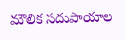మౌలిక సదుపాయాల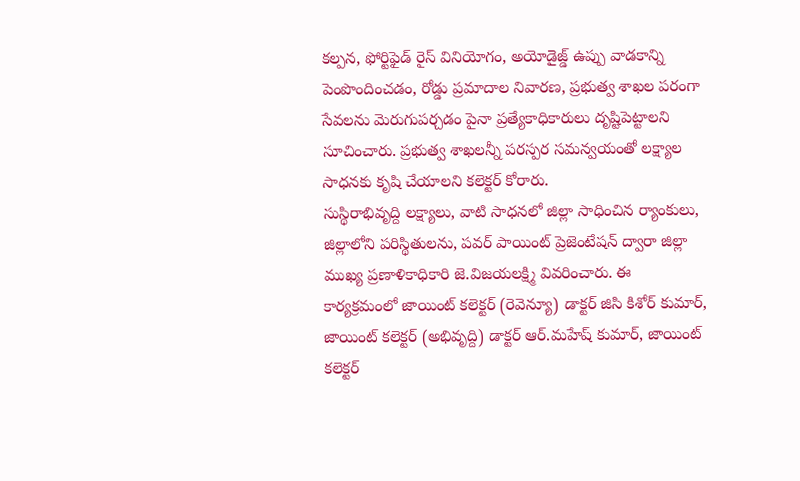కల్పన, ఫోర్టిఫైడ్ రైస్ వినియోగం, అయోడైజ్డ్ ఉప్పు వాడకాన్ని పెంపొందించడం, రోడ్డు ప్రమాదాల నివారణ, ప్రభుత్వ శాఖల పరంగా సేవలను మెరుగుపర్చడం పైనా ప్రత్యేకాధికారులు దృష్టిపెట్టాలని సూచించారు. ప్రభుత్వ శాఖలన్నీ పరస్పర సమన్వయంతో లక్ష్యాల సాధనకు కృషి చేయాలని కలెక్టర్ కోరారు.
సుస్థిరాభివృద్ది లక్ష్యాలు, వాటి సాధనలో జిల్లా సాధించిన ర్యాంకులు, జిల్లాలోని పరిస్థితులను, పవర్ పాయింట్ ప్రెజెంటేషన్ ద్వారా జిల్లా ముఖ్య ప్రణాళికాధికారి జె.విజయలక్ష్మి వివరించారు. ఈ కార్యక్రమంలో జాయింట్ కలెక్టర్ (రెవెన్యూ) డాక్టర్ జిసి కిశోర్ కుమార్, జాయింట్ కలెక్టర్ (అభివృద్ది) డాక్టర్ ఆర్.మహేష్ కుమార్, జాయింట్ కలెక్టర్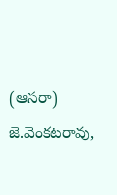(ఆసరా) జె.వెంకటరావు,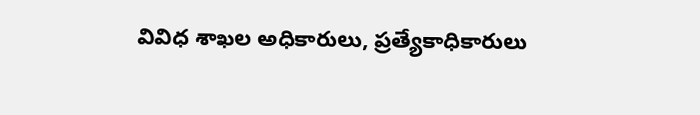వివిధ శాఖల అధికారులు, ప్రత్యేకాధికారులు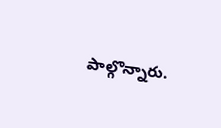పాల్గొన్నారు.